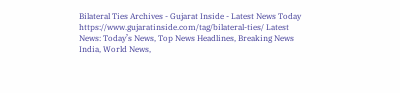Bilateral Ties Archives - Gujarat Inside - Latest News Today https://www.gujaratinside.com/tag/bilateral-ties/ Latest News: Today’s News, Top News Headlines, Breaking News India, World News,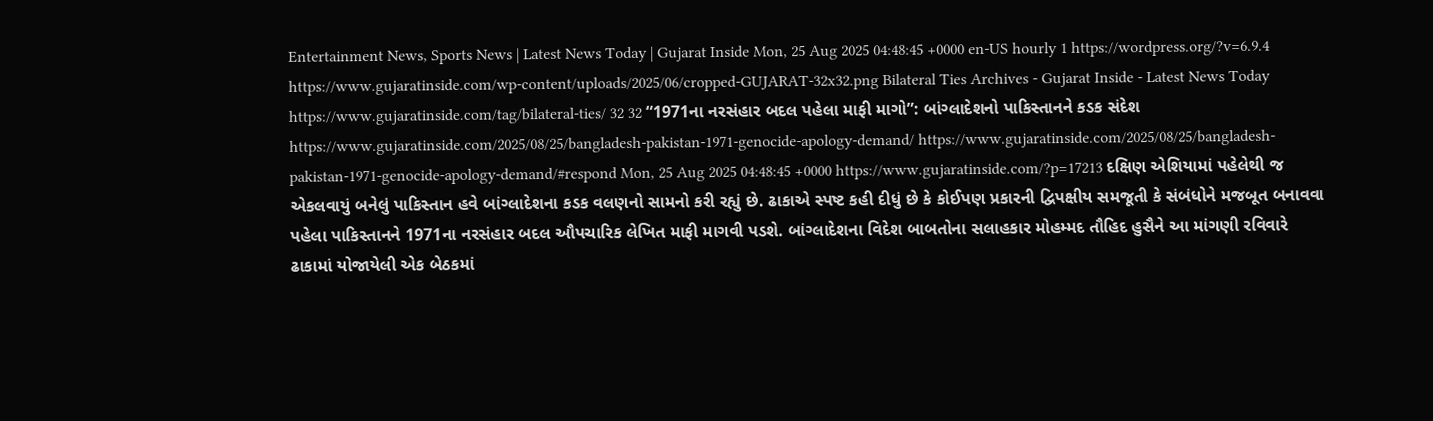Entertainment News, Sports News | Latest News Today | Gujarat Inside Mon, 25 Aug 2025 04:48:45 +0000 en-US hourly 1 https://wordpress.org/?v=6.9.4 https://www.gujaratinside.com/wp-content/uploads/2025/06/cropped-GUJARAT-32x32.png Bilateral Ties Archives - Gujarat Inside - Latest News Today https://www.gujaratinside.com/tag/bilateral-ties/ 32 32 “1971ના નરસંહાર બદલ પહેલા માફી માગો”: બાંગ્લાદેશનો પાકિસ્તાનને કડક સંદેશ https://www.gujaratinside.com/2025/08/25/bangladesh-pakistan-1971-genocide-apology-demand/ https://www.gujaratinside.com/2025/08/25/bangladesh-pakistan-1971-genocide-apology-demand/#respond Mon, 25 Aug 2025 04:48:45 +0000 https://www.gujaratinside.com/?p=17213 દક્ષિણ એશિયામાં પહેલેથી જ એકલવાયું બનેલું પાકિસ્તાન હવે બાંગ્લાદેશના કડક વલણનો સામનો કરી રહ્યું છે. ઢાકાએ સ્પષ્ટ કહી દીધું છે કે કોઈપણ પ્રકારની દ્વિપક્ષીય સમજૂતી કે સંબંધોને મજબૂત બનાવવા પહેલા પાકિસ્તાનને 1971ના નરસંહાર બદલ ઔપચારિક લેખિત માફી માગવી પડશે. બાંગ્લાદેશના વિદેશ બાબતોના સલાહકાર મોહમ્મદ તૌહિદ હુસૈને આ માંગણી રવિવારે ઢાકામાં યોજાયેલી એક બેઠકમાં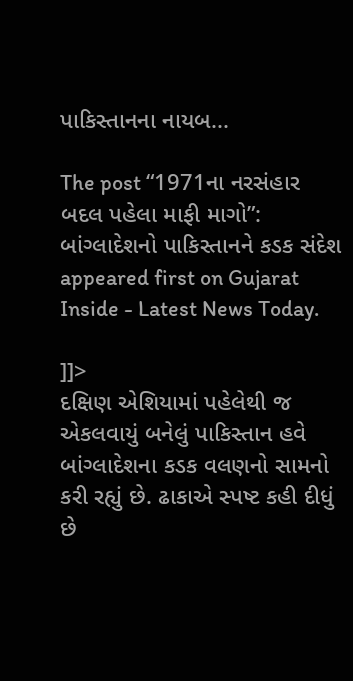પાકિસ્તાનના નાયબ...

The post “1971ના નરસંહાર બદલ પહેલા માફી માગો”: બાંગ્લાદેશનો પાકિસ્તાનને કડક સંદેશ appeared first on Gujarat Inside - Latest News Today.

]]>
દક્ષિણ એશિયામાં પહેલેથી જ એકલવાયું બનેલું પાકિસ્તાન હવે બાંગ્લાદેશના કડક વલણનો સામનો કરી રહ્યું છે. ઢાકાએ સ્પષ્ટ કહી દીધું છે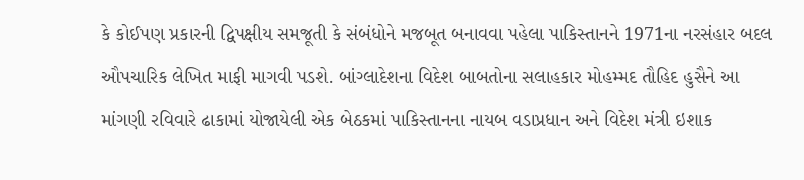કે કોઈપણ પ્રકારની દ્વિપક્ષીય સમજૂતી કે સંબંધોને મજબૂત બનાવવા પહેલા પાકિસ્તાનને 1971ના નરસંહાર બદલ ઔપચારિક લેખિત માફી માગવી પડશે. બાંગ્લાદેશના વિદેશ બાબતોના સલાહકાર મોહમ્મદ તૌહિદ હુસૈને આ માંગણી રવિવારે ઢાકામાં યોજાયેલી એક બેઠકમાં પાકિસ્તાનના નાયબ વડાપ્રધાન અને વિદેશ મંત્રી ઇશાક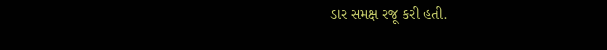ડાર સમક્ષ રજૂ કરી હતી.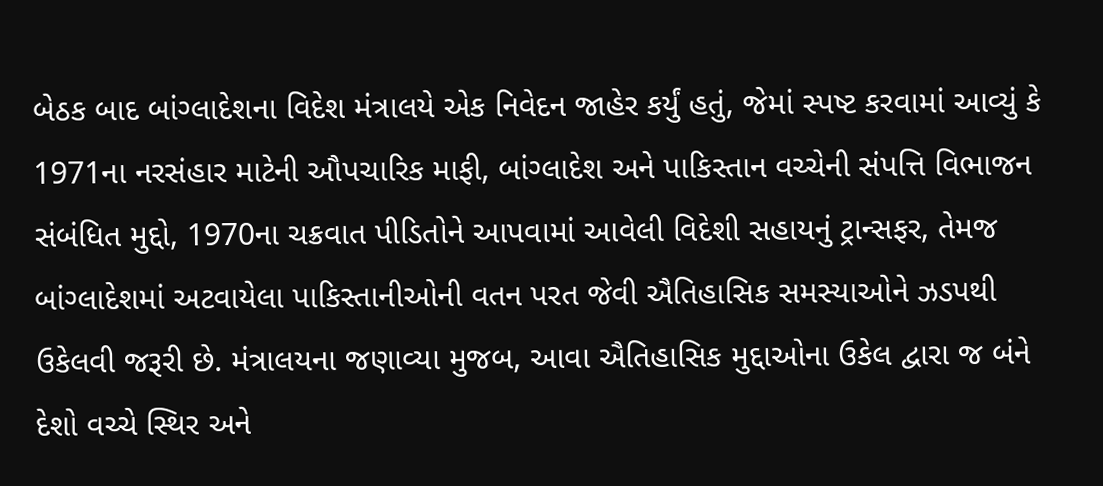બેઠક બાદ બાંગ્લાદેશના વિદેશ મંત્રાલયે એક નિવેદન જાહેર કર્યું હતું, જેમાં સ્પષ્ટ કરવામાં આવ્યું કે 1971ના નરસંહાર માટેની ઔપચારિક માફી, બાંગ્લાદેશ અને પાકિસ્તાન વચ્ચેની સંપત્તિ વિભાજન સંબંધિત મુદ્દો, 1970ના ચક્રવાત પીડિતોને આપવામાં આવેલી વિદેશી સહાયનું ટ્રાન્સફર, તેમજ બાંગ્લાદેશમાં અટવાયેલા પાકિસ્તાનીઓની વતન પરત જેવી ઐતિહાસિક સમસ્યાઓને ઝડપથી ઉકેલવી જરૂરી છે. મંત્રાલયના જણાવ્યા મુજબ, આવા ઐતિહાસિક મુદ્દાઓના ઉકેલ દ્વારા જ બંને દેશો વચ્ચે સ્થિર અને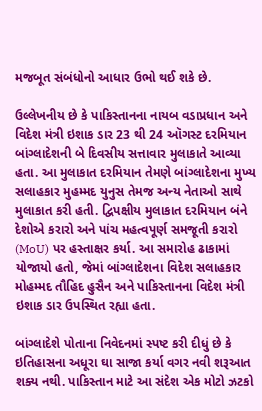મજબૂત સંબંધોનો આધાર ઉભો થઈ શકે છે.

ઉલ્લેખનીય છે કે પાકિસ્તાનના નાયબ વડાપ્રધાન અને વિદેશ મંત્રી ઇશાક ડાર 23 થી 24 ઑગસ્ટ દરમિયાન બાંગ્લાદેશની બે દિવસીય સત્તાવાર મુલાકાતે આવ્યા હતા. આ મુલાકાત દરમિયાન તેમણે બાંગ્લાદેશના મુખ્ય સલાહકાર મુહમ્મદ યુનુસ તેમજ અન્ય નેતાઓ સાથે મુલાકાત કરી હતી. દ્વિપક્ષીય મુલાકાત દરમિયાન બંને દેશોએ કરારો અને પાંચ મહત્વપૂર્ણ સમજૂતી કરારો (MoU) પર હસ્તાક્ષર કર્યા. આ સમારોહ ઢાકામાં યોજાયો હતો, જેમાં બાંગ્લાદેશના વિદેશ સલાહકાર મોહમ્મદ તૌહિદ હુસૈન અને પાકિસ્તાનના વિદેશ મંત્રી ઇશાક ડાર ઉપસ્થિત રહ્યા હતા.

બાંગ્લાદેશે પોતાના નિવેદનમાં સ્પષ્ટ કરી દીધું છે કે ઇતિહાસના અધૂરા ઘા સાજા કર્યા વગર નવી શરૂઆત શક્ય નથી. પાકિસ્તાન માટે આ સંદેશ એક મોટો ઝટકો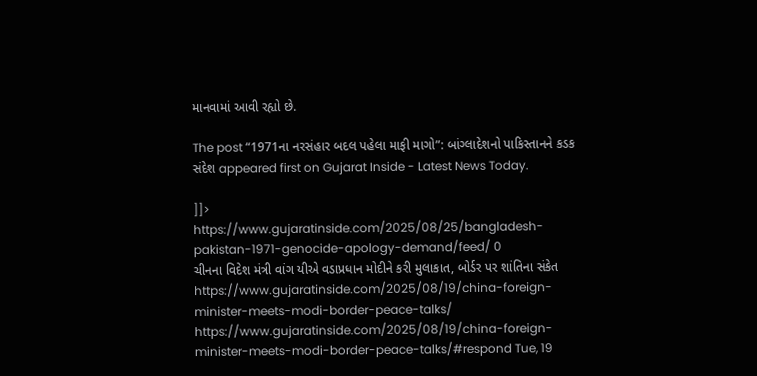માનવામાં આવી રહ્યો છે.

The post “1971ના નરસંહાર બદલ પહેલા માફી માગો”: બાંગ્લાદેશનો પાકિસ્તાનને કડક સંદેશ appeared first on Gujarat Inside - Latest News Today.

]]>
https://www.gujaratinside.com/2025/08/25/bangladesh-pakistan-1971-genocide-apology-demand/feed/ 0
ચીનના વિદેશ મંત્રી વાંગ યીએ વડાપ્રધાન મોદીને કરી મુલાકાત, બોર્ડર પર શાંતિના સંકેત https://www.gujaratinside.com/2025/08/19/china-foreign-minister-meets-modi-border-peace-talks/ https://www.gujaratinside.com/2025/08/19/china-foreign-minister-meets-modi-border-peace-talks/#respond Tue, 19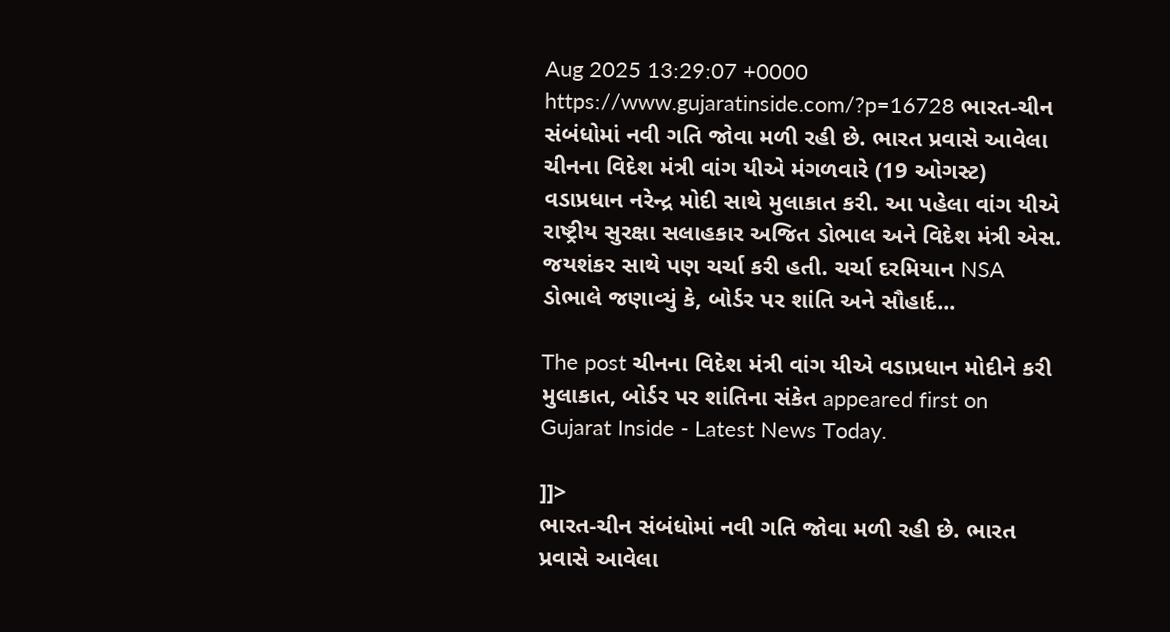Aug 2025 13:29:07 +0000 https://www.gujaratinside.com/?p=16728 ભારત-ચીન સંબંધોમાં નવી ગતિ જોવા મળી રહી છે. ભારત પ્રવાસે આવેલા ચીનના વિદેશ મંત્રી વાંગ યીએ મંગળવારે (19 ઓગસ્ટ) વડાપ્રધાન નરેન્દ્ર મોદી સાથે મુલાકાત કરી. આ પહેલા વાંગ યીએ રાષ્ટ્રીય સુરક્ષા સલાહકાર અજિત ડોભાલ અને વિદેશ મંત્રી એસ. જયશંકર સાથે પણ ચર્ચા કરી હતી. ચર્ચા દરમિયાન NSA ડોભાલે જણાવ્યું કે, બોર્ડર પર શાંતિ અને સૌહાર્દ...

The post ચીનના વિદેશ મંત્રી વાંગ યીએ વડાપ્રધાન મોદીને કરી મુલાકાત, બોર્ડર પર શાંતિના સંકેત appeared first on Gujarat Inside - Latest News Today.

]]>
ભારત-ચીન સંબંધોમાં નવી ગતિ જોવા મળી રહી છે. ભારત પ્રવાસે આવેલા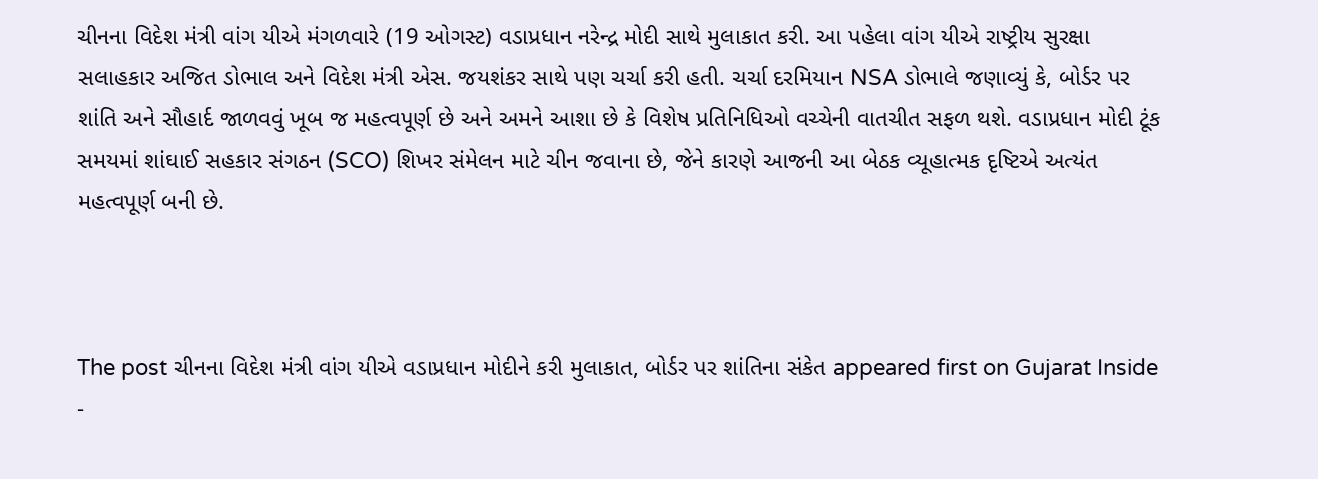ચીનના વિદેશ મંત્રી વાંગ યીએ મંગળવારે (19 ઓગસ્ટ) વડાપ્રધાન નરેન્દ્ર મોદી સાથે મુલાકાત કરી. આ પહેલા વાંગ યીએ રાષ્ટ્રીય સુરક્ષા સલાહકાર અજિત ડોભાલ અને વિદેશ મંત્રી એસ. જયશંકર સાથે પણ ચર્ચા કરી હતી. ચર્ચા દરમિયાન NSA ડોભાલે જણાવ્યું કે, બોર્ડર પર શાંતિ અને સૌહાર્દ જાળવવું ખૂબ જ મહત્વપૂર્ણ છે અને અમને આશા છે કે વિશેષ પ્રતિનિધિઓ વચ્ચેની વાતચીત સફળ થશે. વડાપ્રધાન મોદી ટૂંક સમયમાં શાંઘાઈ સહકાર સંગઠન (SCO) શિખર સંમેલન માટે ચીન જવાના છે, જેને કારણે આજની આ બેઠક વ્યૂહાત્મક દૃષ્ટિએ અત્યંત મહત્વપૂર્ણ બની છે.



The post ચીનના વિદેશ મંત્રી વાંગ યીએ વડાપ્રધાન મોદીને કરી મુલાકાત, બોર્ડર પર શાંતિના સંકેત appeared first on Gujarat Inside -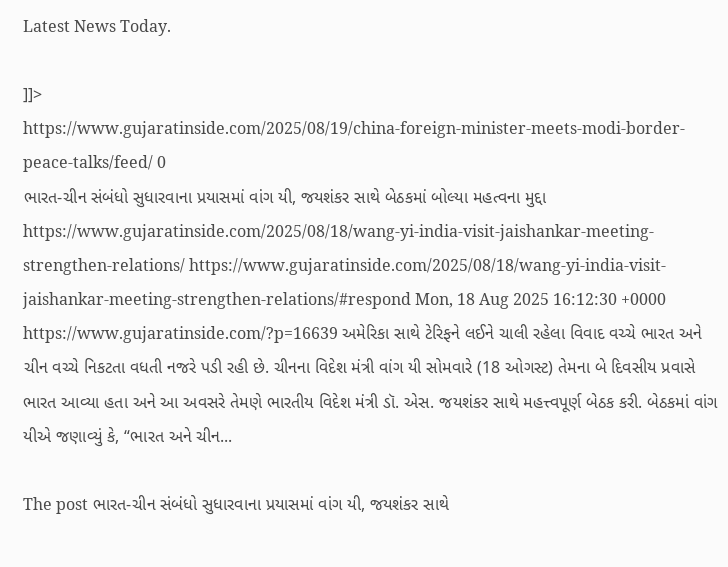Latest News Today.

]]>
https://www.gujaratinside.com/2025/08/19/china-foreign-minister-meets-modi-border-peace-talks/feed/ 0
ભારત-ચીન સંબંધો સુધારવાના પ્રયાસમાં વાંગ યી, જયશંકર સાથે બેઠકમાં બોલ્યા મહત્વના મુદ્દા https://www.gujaratinside.com/2025/08/18/wang-yi-india-visit-jaishankar-meeting-strengthen-relations/ https://www.gujaratinside.com/2025/08/18/wang-yi-india-visit-jaishankar-meeting-strengthen-relations/#respond Mon, 18 Aug 2025 16:12:30 +0000 https://www.gujaratinside.com/?p=16639 અમેરિકા સાથે ટેરિફને લઈને ચાલી રહેલા વિવાદ વચ્ચે ભારત અને ચીન વચ્ચે નિકટતા વધતી નજરે પડી રહી છે. ચીનના વિદેશ મંત્રી વાંગ યી સોમવારે (18 ઓગસ્ટ) તેમના બે દિવસીય પ્રવાસે ભારત આવ્યા હતા અને આ અવસરે તેમણે ભારતીય વિદેશ મંત્રી ડૉ. એસ. જયશંકર સાથે મહત્ત્વપૂર્ણ બેઠક કરી. બેઠકમાં વાંગ યીએ જણાવ્યું કે, “ભારત અને ચીન...

The post ભારત-ચીન સંબંધો સુધારવાના પ્રયાસમાં વાંગ યી, જયશંકર સાથે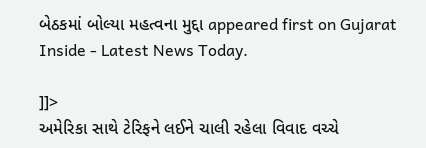બેઠકમાં બોલ્યા મહત્વના મુદ્દા appeared first on Gujarat Inside - Latest News Today.

]]>
અમેરિકા સાથે ટેરિફને લઈને ચાલી રહેલા વિવાદ વચ્ચે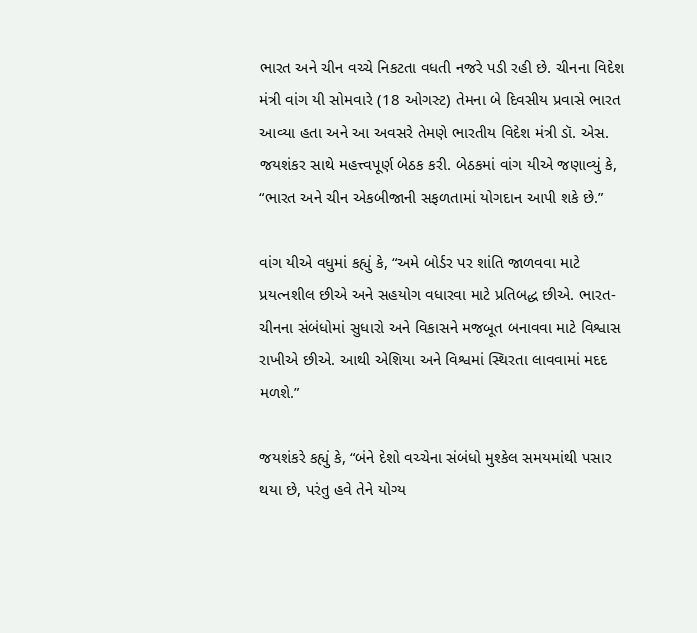ભારત અને ચીન વચ્ચે નિકટતા વધતી નજરે પડી રહી છે. ચીનના વિદેશ મંત્રી વાંગ યી સોમવારે (18 ઓગસ્ટ) તેમના બે દિવસીય પ્રવાસે ભારત આવ્યા હતા અને આ અવસરે તેમણે ભારતીય વિદેશ મંત્રી ડૉ. એસ. જયશંકર સાથે મહત્ત્વપૂર્ણ બેઠક કરી. બેઠકમાં વાંગ યીએ જણાવ્યું કે, “ભારત અને ચીન એકબીજાની સફળતામાં યોગદાન આપી શકે છે.”

વાંગ યીએ વધુમાં કહ્યું કે, “અમે બોર્ડર પર શાંતિ જાળવવા માટે પ્રયત્નશીલ છીએ અને સહયોગ વધારવા માટે પ્રતિબદ્ધ છીએ. ભારત-ચીનના સંબંધોમાં સુધારો અને વિકાસને મજબૂત બનાવવા માટે વિશ્વાસ રાખીએ છીએ. આથી એશિયા અને વિશ્વમાં સ્થિરતા લાવવામાં મદદ મળશે.”

જયશંકરે કહ્યું કે, “બંને દેશો વચ્ચેના સંબંધો મુશ્કેલ સમયમાંથી પસાર થયા છે, પરંતુ હવે તેને યોગ્ય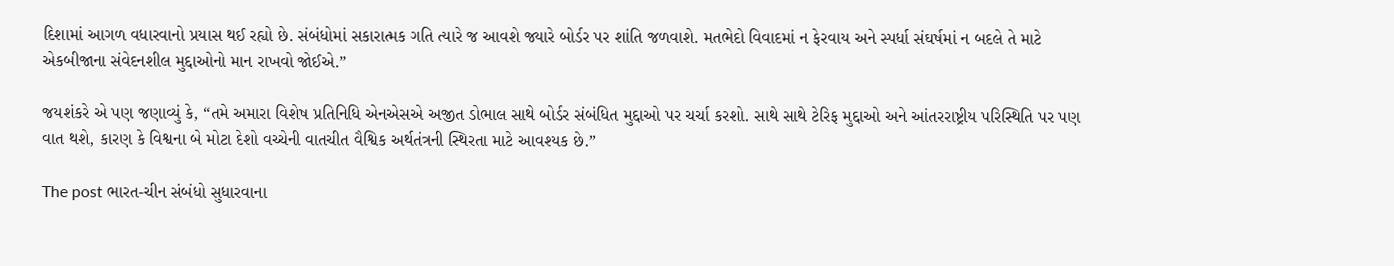દિશામાં આગળ વધારવાનો પ્રયાસ થઈ રહ્યો છે. સંબંધોમાં સકારાત્મક ગતિ ત્યારે જ આવશે જ્યારે બોર્ડર પર શાંતિ જળવાશે. મતભેદો વિવાદમાં ન ફેરવાય અને સ્પર્ધા સંઘર્ષમાં ન બદલે તે માટે એકબીજાના સંવેદનશીલ મુદ્દાઓનો માન રાખવો જોઈએ.”

જયશંકરે એ પણ જણાવ્યું કે, “તમે અમારા વિશેષ પ્રતિનિધિ એનએસએ અજીત ડોભાલ સાથે બોર્ડર સંબંધિત મુદ્દાઓ પર ચર્ચા કરશો. સાથે સાથે ટેરિફ મુદ્દાઓ અને આંતરરાષ્ટ્રીય પરિસ્થિતિ પર પણ વાત થશે, કારણ કે વિશ્વના બે મોટા દેશો વચ્ચેની વાતચીત વૈશ્વિક અર્થતંત્રની સ્થિરતા માટે આવશ્યક છે.”

The post ભારત-ચીન સંબંધો સુધારવાના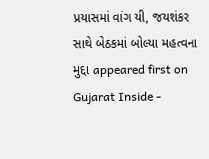પ્રયાસમાં વાંગ યી, જયશંકર સાથે બેઠકમાં બોલ્યા મહત્વના મુદ્દા appeared first on Gujarat Inside -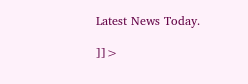Latest News Today.

]]>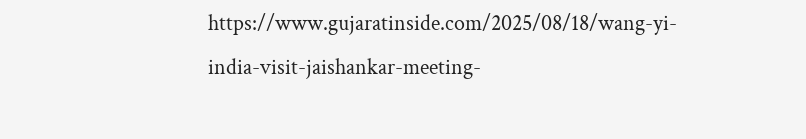https://www.gujaratinside.com/2025/08/18/wang-yi-india-visit-jaishankar-meeting-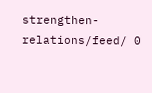strengthen-relations/feed/ 0